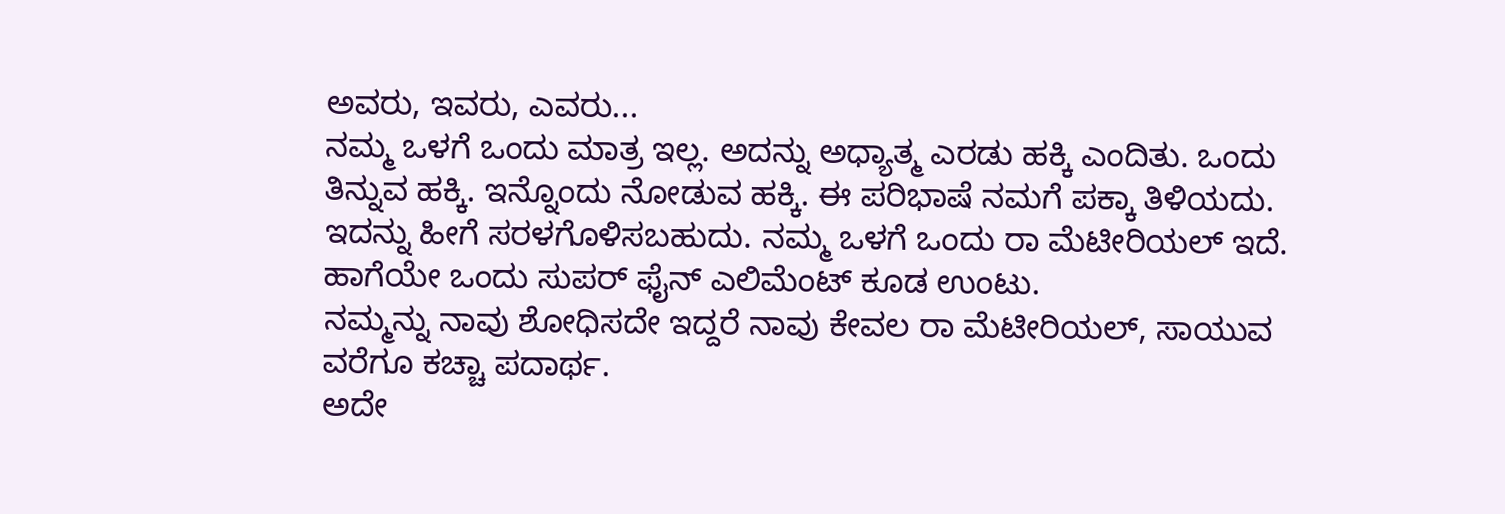ಅವರು, ಇವರು, ಎವರು...
ನಮ್ಮ ಒಳಗೆ ಒಂದು ಮಾತ್ರ ಇಲ್ಲ. ಅದನ್ನು ಅಧ್ಯಾತ್ಮ ಎರಡು ಹಕ್ಕಿ ಎಂದಿತು. ಒಂದು ತಿನ್ನುವ ಹಕ್ಕಿ. ಇನ್ನೊಂದು ನೋಡುವ ಹಕ್ಕಿ. ಈ ಪರಿಭಾಷೆ ನಮಗೆ ಪಕ್ಕಾ ತಿಳಿಯದು. ಇದನ್ನು ಹೀಗೆ ಸರಳಗೊಳಿಸಬಹುದು. ನಮ್ಮ ಒಳಗೆ ಒಂದು ರಾ ಮೆಟೀರಿಯಲ್ ಇದೆ. ಹಾಗೆಯೇ ಒಂದು ಸುಪರ್ ಫೈನ್ ಎಲಿಮೆಂಟ್ ಕೂಡ ಉಂಟು.
ನಮ್ಮನ್ನು ನಾವು ಶೋಧಿಸದೇ ಇದ್ದರೆ ನಾವು ಕೇವಲ ರಾ ಮೆಟೀರಿಯಲ್, ಸಾಯುವ ವರೆಗೂ ಕಚ್ಚಾ ಪದಾರ್ಥ.
ಅದೇ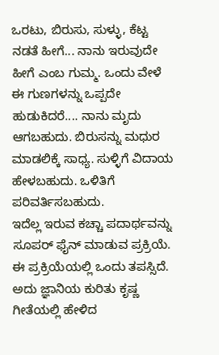ಒರಟು, ಬಿರುಸು, ಸುಳ್ಳು, ಕೆಟ್ಟ ನಡತೆ ಹೀಗೆ... ನಾನು ಇರುವುದೇ ಹೀಗೆ ಎಂಬ ಗುಮ್ಮ. ಒಂದು ವೇಳೆ ಈ ಗುಣಗಳನ್ನು ಒಪ್ಪದೇ ಹುಡುಕಿದರೆ.... ನಾನು ಮೃದು ಆಗಬಹುದು. ಬಿರುಸನ್ನು ಮಧುರ ಮಾಡಲಿಕ್ಕೆ ಸಾಧ್ಯ. ಸುಳ್ಳಿಗೆ ವಿದಾಯ ಹೇಳಬಹುದು. ಒಳಿತಿಗೆ ಪರಿವರ್ತಿಸಬಹುದು.
ಇದೆಲ್ಲ ಇರುವ ಕಚ್ಚಾ ಪದಾರ್ಥವನ್ನು ಸೂಪರ್ ಫೈನ್ ಮಾಡುವ ಪ್ರಕ್ರಿಯೆ. ಈ ಪ್ರಕ್ರಿಯೆಯಲ್ಲಿ ಒಂದು ತಪಸ್ಸಿದೆ. ಅದು ಜ್ಞಾನಿಯ ಕುರಿತು ಕೃಷ್ಣ ಗೀತೆಯಲ್ಲಿ ಹೇಳಿದ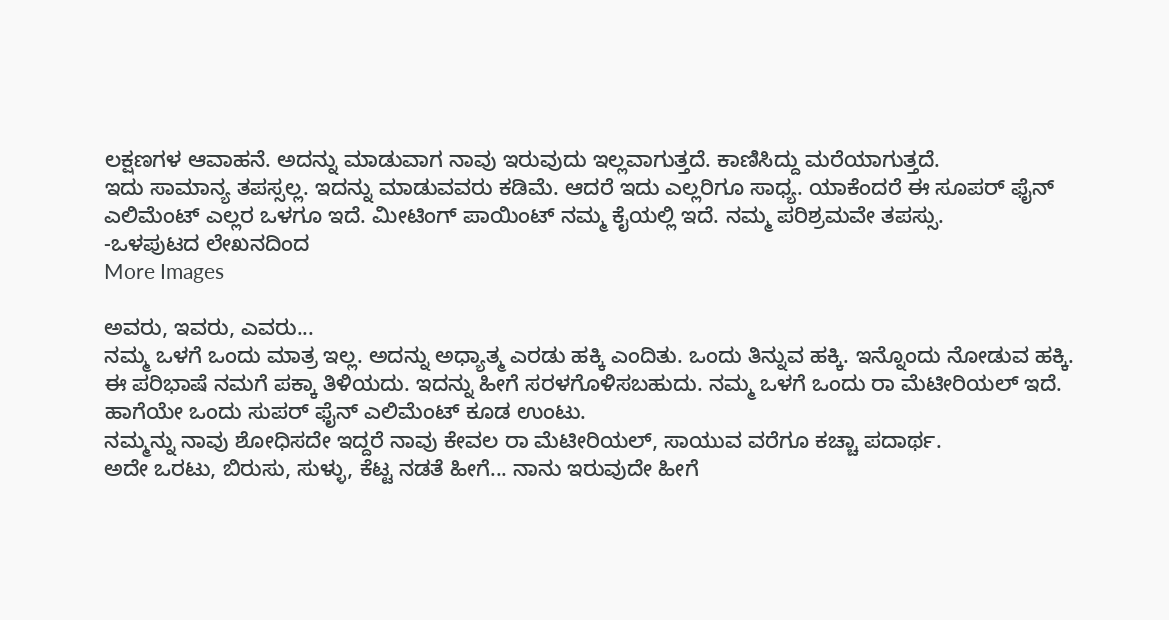ಲಕ್ಷಣಗಳ ಆವಾಹನೆ. ಅದನ್ನು ಮಾಡುವಾಗ ನಾವು ಇರುವುದು ಇಲ್ಲವಾಗುತ್ತದೆ. ಕಾಣಿಸಿದ್ದು ಮರೆಯಾಗುತ್ತದೆ.
ಇದು ಸಾಮಾನ್ಯ ತಪಸ್ಸಲ್ಲ. ಇದನ್ನು ಮಾಡುವವರು ಕಡಿಮೆ. ಆದರೆ ಇದು ಎಲ್ಲರಿಗೂ ಸಾಧ್ಯ. ಯಾಕೆಂದರೆ ಈ ಸೂಪರ್ ಫೈನ್ ಎಲಿಮೆಂಟ್ ಎಲ್ಲರ ಒಳಗೂ ಇದೆ. ಮೀಟಿಂಗ್ ಪಾಯಿಂಟ್ ನಮ್ಮ ಕೈಯಲ್ಲಿ ಇದೆ. ನಮ್ಮ ಪರಿಶ್ರಮವೇ ತಪಸ್ಸು.
-ಒಳಪುಟದ ಲೇಖನದಿಂದ
More Images

ಅವರು, ಇವರು, ಎವರು...
ನಮ್ಮ ಒಳಗೆ ಒಂದು ಮಾತ್ರ ಇಲ್ಲ. ಅದನ್ನು ಅಧ್ಯಾತ್ಮ ಎರಡು ಹಕ್ಕಿ ಎಂದಿತು. ಒಂದು ತಿನ್ನುವ ಹಕ್ಕಿ. ಇನ್ನೊಂದು ನೋಡುವ ಹಕ್ಕಿ. ಈ ಪರಿಭಾಷೆ ನಮಗೆ ಪಕ್ಕಾ ತಿಳಿಯದು. ಇದನ್ನು ಹೀಗೆ ಸರಳಗೊಳಿಸಬಹುದು. ನಮ್ಮ ಒಳಗೆ ಒಂದು ರಾ ಮೆಟೀರಿಯಲ್ ಇದೆ. ಹಾಗೆಯೇ ಒಂದು ಸುಪರ್ ಫೈನ್ ಎಲಿಮೆಂಟ್ ಕೂಡ ಉಂಟು.
ನಮ್ಮನ್ನು ನಾವು ಶೋಧಿಸದೇ ಇದ್ದರೆ ನಾವು ಕೇವಲ ರಾ ಮೆಟೀರಿಯಲ್, ಸಾಯುವ ವರೆಗೂ ಕಚ್ಚಾ ಪದಾರ್ಥ.
ಅದೇ ಒರಟು, ಬಿರುಸು, ಸುಳ್ಳು, ಕೆಟ್ಟ ನಡತೆ ಹೀಗೆ... ನಾನು ಇರುವುದೇ ಹೀಗೆ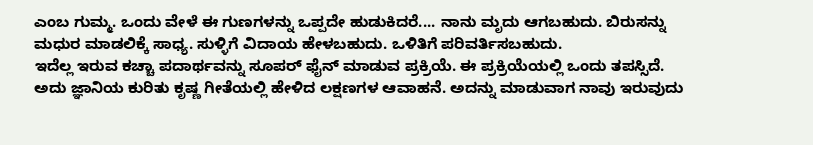ಎಂಬ ಗುಮ್ಮ. ಒಂದು ವೇಳೆ ಈ ಗುಣಗಳನ್ನು ಒಪ್ಪದೇ ಹುಡುಕಿದರೆ.... ನಾನು ಮೃದು ಆಗಬಹುದು. ಬಿರುಸನ್ನು ಮಧುರ ಮಾಡಲಿಕ್ಕೆ ಸಾಧ್ಯ. ಸುಳ್ಳಿಗೆ ವಿದಾಯ ಹೇಳಬಹುದು. ಒಳಿತಿಗೆ ಪರಿವರ್ತಿಸಬಹುದು.
ಇದೆಲ್ಲ ಇರುವ ಕಚ್ಚಾ ಪದಾರ್ಥವನ್ನು ಸೂಪರ್ ಫೈನ್ ಮಾಡುವ ಪ್ರಕ್ರಿಯೆ. ಈ ಪ್ರಕ್ರಿಯೆಯಲ್ಲಿ ಒಂದು ತಪಸ್ಸಿದೆ. ಅದು ಜ್ಞಾನಿಯ ಕುರಿತು ಕೃಷ್ಣ ಗೀತೆಯಲ್ಲಿ ಹೇಳಿದ ಲಕ್ಷಣಗಳ ಆವಾಹನೆ. ಅದನ್ನು ಮಾಡುವಾಗ ನಾವು ಇರುವುದು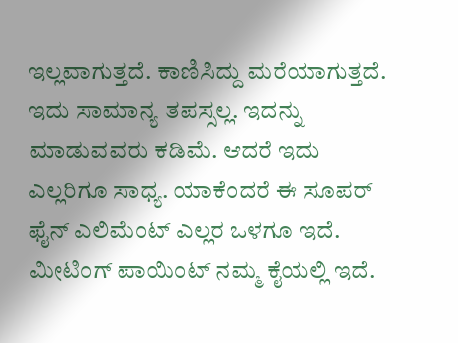ಇಲ್ಲವಾಗುತ್ತದೆ. ಕಾಣಿಸಿದ್ದು ಮರೆಯಾಗುತ್ತದೆ.
ಇದು ಸಾಮಾನ್ಯ ತಪಸ್ಸಲ್ಲ. ಇದನ್ನು ಮಾಡುವವರು ಕಡಿಮೆ. ಆದರೆ ಇದು ಎಲ್ಲರಿಗೂ ಸಾಧ್ಯ. ಯಾಕೆಂದರೆ ಈ ಸೂಪರ್ ಫೈನ್ ಎಲಿಮೆಂಟ್ ಎಲ್ಲರ ಒಳಗೂ ಇದೆ. ಮೀಟಿಂಗ್ ಪಾಯಿಂಟ್ ನಮ್ಮ ಕೈಯಲ್ಲಿ ಇದೆ.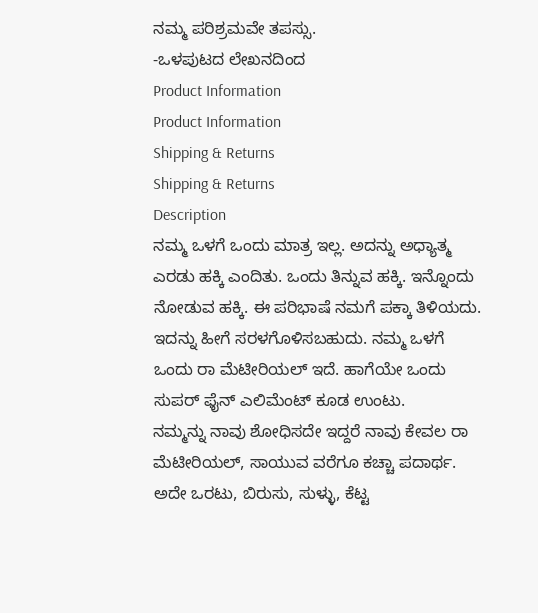ನಮ್ಮ ಪರಿಶ್ರಮವೇ ತಪಸ್ಸು.
-ಒಳಪುಟದ ಲೇಖನದಿಂದ
Product Information
Product Information
Shipping & Returns
Shipping & Returns
Description
ನಮ್ಮ ಒಳಗೆ ಒಂದು ಮಾತ್ರ ಇಲ್ಲ. ಅದನ್ನು ಅಧ್ಯಾತ್ಮ ಎರಡು ಹಕ್ಕಿ ಎಂದಿತು. ಒಂದು ತಿನ್ನುವ ಹಕ್ಕಿ. ಇನ್ನೊಂದು ನೋಡುವ ಹಕ್ಕಿ. ಈ ಪರಿಭಾಷೆ ನಮಗೆ ಪಕ್ಕಾ ತಿಳಿಯದು. ಇದನ್ನು ಹೀಗೆ ಸರಳಗೊಳಿಸಬಹುದು. ನಮ್ಮ ಒಳಗೆ ಒಂದು ರಾ ಮೆಟೀರಿಯಲ್ ಇದೆ. ಹಾಗೆಯೇ ಒಂದು ಸುಪರ್ ಫೈನ್ ಎಲಿಮೆಂಟ್ ಕೂಡ ಉಂಟು.
ನಮ್ಮನ್ನು ನಾವು ಶೋಧಿಸದೇ ಇದ್ದರೆ ನಾವು ಕೇವಲ ರಾ ಮೆಟೀರಿಯಲ್, ಸಾಯುವ ವರೆಗೂ ಕಚ್ಚಾ ಪದಾರ್ಥ.
ಅದೇ ಒರಟು, ಬಿರುಸು, ಸುಳ್ಳು, ಕೆಟ್ಟ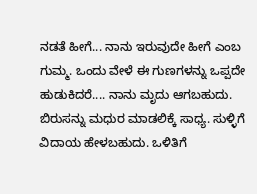ನಡತೆ ಹೀಗೆ... ನಾನು ಇರುವುದೇ ಹೀಗೆ ಎಂಬ ಗುಮ್ಮ. ಒಂದು ವೇಳೆ ಈ ಗುಣಗಳನ್ನು ಒಪ್ಪದೇ ಹುಡುಕಿದರೆ.... ನಾನು ಮೃದು ಆಗಬಹುದು. ಬಿರುಸನ್ನು ಮಧುರ ಮಾಡಲಿಕ್ಕೆ ಸಾಧ್ಯ. ಸುಳ್ಳಿಗೆ ವಿದಾಯ ಹೇಳಬಹುದು. ಒಳಿತಿಗೆ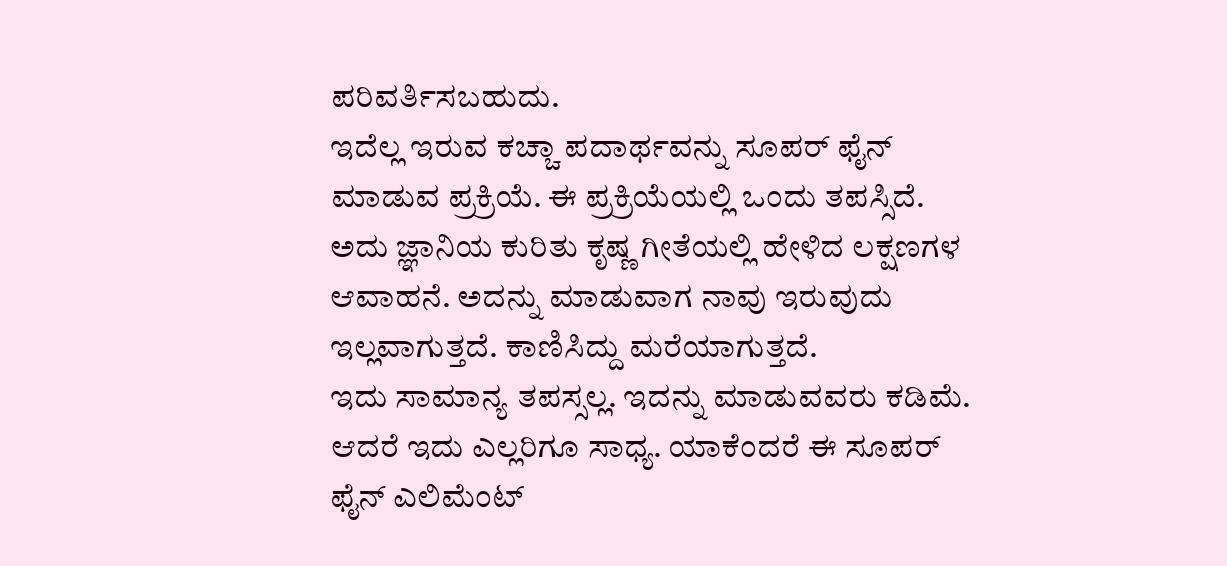ಪರಿವರ್ತಿಸಬಹುದು.
ಇದೆಲ್ಲ ಇರುವ ಕಚ್ಚಾ ಪದಾರ್ಥವನ್ನು ಸೂಪರ್ ಫೈನ್ ಮಾಡುವ ಪ್ರಕ್ರಿಯೆ. ಈ ಪ್ರಕ್ರಿಯೆಯಲ್ಲಿ ಒಂದು ತಪಸ್ಸಿದೆ. ಅದು ಜ್ಞಾನಿಯ ಕುರಿತು ಕೃಷ್ಣ ಗೀತೆಯಲ್ಲಿ ಹೇಳಿದ ಲಕ್ಷಣಗಳ ಆವಾಹನೆ. ಅದನ್ನು ಮಾಡುವಾಗ ನಾವು ಇರುವುದು ಇಲ್ಲವಾಗುತ್ತದೆ. ಕಾಣಿಸಿದ್ದು ಮರೆಯಾಗುತ್ತದೆ.
ಇದು ಸಾಮಾನ್ಯ ತಪಸ್ಸಲ್ಲ. ಇದನ್ನು ಮಾಡುವವರು ಕಡಿಮೆ. ಆದರೆ ಇದು ಎಲ್ಲರಿಗೂ ಸಾಧ್ಯ. ಯಾಕೆಂದರೆ ಈ ಸೂಪರ್ ಫೈನ್ ಎಲಿಮೆಂಟ್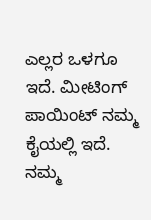ಎಲ್ಲರ ಒಳಗೂ ಇದೆ. ಮೀಟಿಂಗ್ ಪಾಯಿಂಟ್ ನಮ್ಮ ಕೈಯಲ್ಲಿ ಇದೆ. ನಮ್ಮ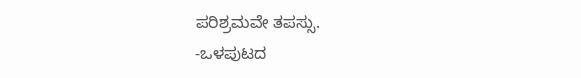ಪರಿಶ್ರಮವೇ ತಪಸ್ಸು.
-ಒಳಪುಟದ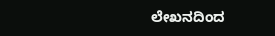ಲೇಖನದಿಂದ